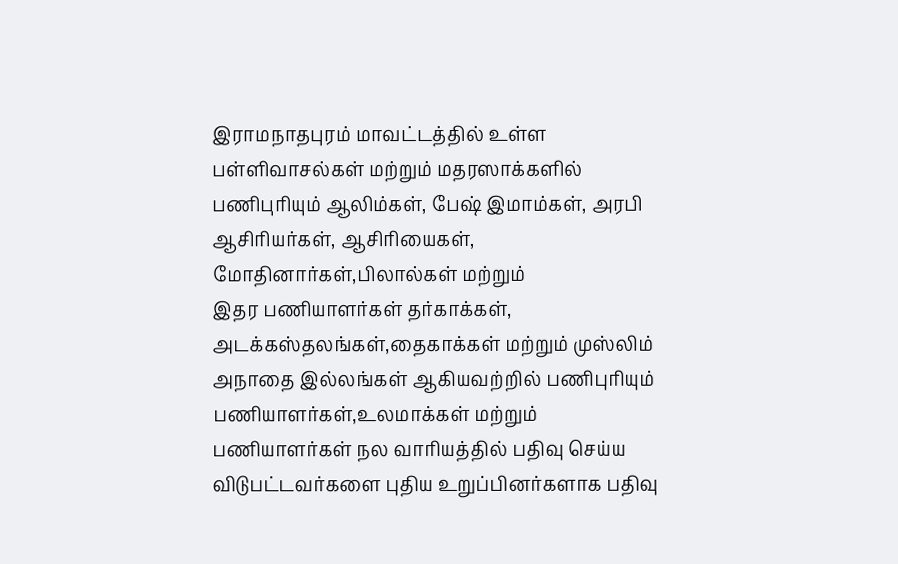இராமநாதபுரம் மாவட்டத்தில் உள்ள பள்ளிவாசல்கள் மற்றும் மதரஸாக்களில் பணிபுரியும் ஆலிம்கள், பேஷ் இமாம்கள், அரபி ஆசிரியர்கள், ஆசிரியைகள், மோதினார்கள்,பிலால்கள் மற்றும்
இதர பணியாளர்கள் தர்காக்கள், அடக்கஸ்தலங்கள்,தைகாக்கள் மற்றும் முஸ்லிம் அநாதை இல்லங்கள் ஆகியவற்றில் பணிபுரியும் பணியாளர்கள்,உலமாக்கள் மற்றும் பணியாளர்கள் நல வாரியத்தில் பதிவு செய்ய விடுபட்டவர்களை புதிய உறுப்பினர்களாக பதிவு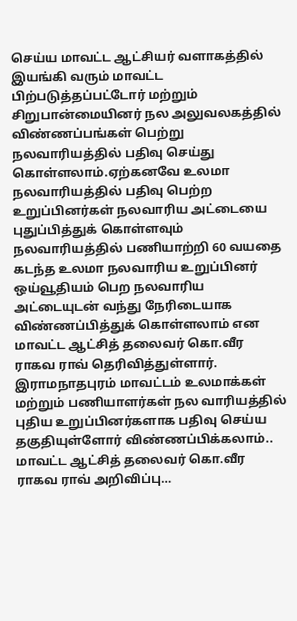செய்ய மாவட்ட ஆட்சியர் வளாகத்தில் இயங்கி வரும் மாவட்ட பிற்படுத்தப்பட்டோர் மற்றும் சிறுபான்மையினர் நல அலுவலகத்தில் விண்ணப்பங்கள் பெற்று நலவாரியத்தில் பதிவு செய்து கொள்ளலாம்.ஏற்கனவே உலமா நலவாரியத்தில் பதிவு பெற்ற உறுப்பினர்கள் நலவாரிய அட்டையை புதுப்பித்துக் கொள்ளவும் நலவாரியத்தில் பணியாற்றி 60 வயதை கடந்த உலமா நலவாரிய உறுப்பினர் ஒய்வூதியம் பெற நலவாரிய அட்டையுடன் வந்து நேரிடையாக விண்ணப்பித்துக் கொள்ளலாம் என மாவட்ட ஆட்சித் தலைவர் கொ.வீர ராகவ ராவ் தெரிவித்துள்ளார்.
இராமநாதபுரம் மாவட்டம் உலமாக்கள் மற்றும் பணியாளர்கள் நல வாரியத்தில் புதிய உறுப்பினர்களாக பதிவு செய்ய தகுதியுள்ளோர் விண்ணப்பிக்கலாம்.. மாவட்ட ஆட்சித் தலைவர் கொ.வீர ராகவ ராவ் அறிவிப்பு…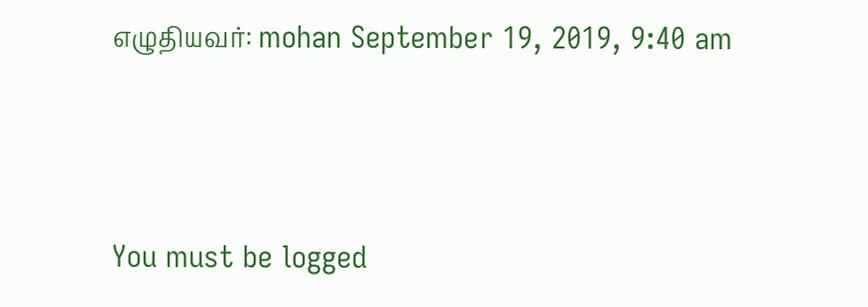எழுதியவர்: mohan September 19, 2019, 9:40 am




You must be logged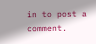in to post a comment.